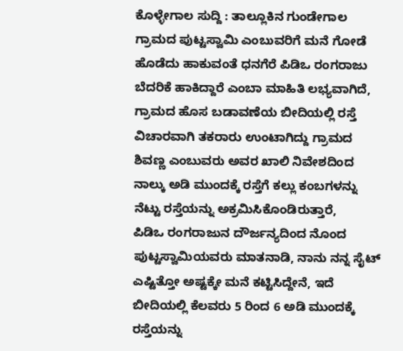ಕೊಳ್ಳೇಗಾಲ ಸುದ್ದಿ : ತಾಲ್ಲೂಕಿನ ಗುಂಡೇಗಾಲ ಗ್ರಾಮದ ಪುಟ್ಟಸ್ವಾಮಿ ಎಂಬುವರಿಗೆ ಮನೆ ಗೋಡೆ ಹೊಡೆದು ಹಾಕುವಂತೆ ಧನಗೆರೆ ಪಿಡಿಒ ರಂಗರಾಜು ಬೆದರಿಕೆ ಹಾಕಿದ್ದಾರೆ ಎಂಬಾ ಮಾಹಿತಿ ಲಭ್ಯವಾಗಿದೆ,
ಗ್ರಾಮದ ಹೊಸ ಬಡಾವಣೆಯ ಬೀದಿಯಲ್ಲಿ ರಸ್ತೆ ವಿಚಾರವಾಗಿ ತಕರಾರು ಉಂಟಾಗಿದ್ದು ಗ್ರಾಮದ ಶಿವಣ್ಣ ಎಂಬುವರು ಅವರ ಖಾಲಿ ನಿವೇಶದಿಂದ ನಾಲ್ಕು ಅಡಿ ಮುಂದಕ್ಕೆ ರಸ್ತೆಗೆ ಕಲ್ಲು ಕಂಬಗಳನ್ನು ನೆಟ್ಟು ರಸ್ತೆಯನ್ನು ಅಕ್ರಮಿಸಿಕೊಂಡಿರುತ್ತಾರೆ,
ಪಿಡಿಒ ರಂಗರಾಜುನ ದೌರ್ಜನ್ಯದಿಂದ ನೊಂದ ಪುಟ್ಟಸ್ವಾಮಿಯವರು ಮಾತನಾಡಿ, ನಾನು ನನ್ನ ಸೈಟ್ ಎಷ್ಟಿತ್ತೋ ಅಷ್ಟಕ್ಕೇ ಮನೆ ಕಟ್ಟಿಸಿದ್ದೇನೆ, ಇದೆ ಬೀದಿಯಲ್ಲಿ ಕೆಲವರು 5 ರಿಂದ 6 ಅಡಿ ಮುಂದಕ್ಕೆ ರಸ್ತೆಯನ್ನು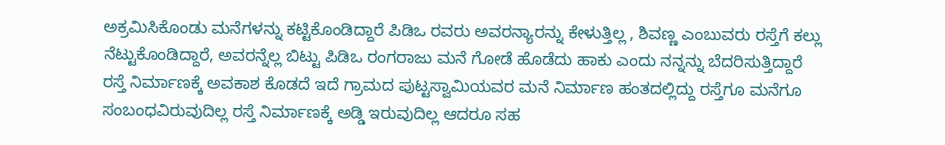ಅಕ್ರಮಿಸಿಕೊಂಡು ಮನೆಗಳನ್ನು ಕಟ್ಟಿಕೊಂಡಿದ್ದಾರೆ ಪಿಡಿಒ ರವರು ಅವರನ್ಯಾರನ್ನು ಕೇಳುತ್ತಿಲ್ಲ , ಶಿವಣ್ಣ ಎಂಬುವರು ರಸ್ತೆಗೆ ಕಲ್ಲು ನೆಟ್ಟುಕೊಂಡಿದ್ದಾರೆ, ಅವರನ್ನೆಲ್ಲ ಬಿಟ್ಟು ಪಿಡಿಒ ರಂಗರಾಜು ಮನೆ ಗೋಡೆ ಹೊಡೆದು ಹಾಕು ಎಂದು ನನ್ನನ್ನು ಬೆದರಿಸುತ್ತಿದ್ದಾರೆ
ರಸ್ತೆ ನಿರ್ಮಾಣಕ್ಕೆ ಅವಕಾಶ ಕೊಡದೆ ಇದೆ ಗ್ರಾಮದ ಪುಟ್ಟಸ್ವಾಮಿಯವರ ಮನೆ ನಿರ್ಮಾಣ ಹಂತದಲ್ಲಿದ್ದು ರಸ್ತೆಗೂ ಮನೆಗೂ ಸಂಬಂಧವಿರುವುದಿಲ್ಲ ರಸ್ತೆ ನಿರ್ಮಾಣಕ್ಕೆ ಅಡ್ಡಿ ಇರುವುದಿಲ್ಲ ಆದರೂ ಸಹ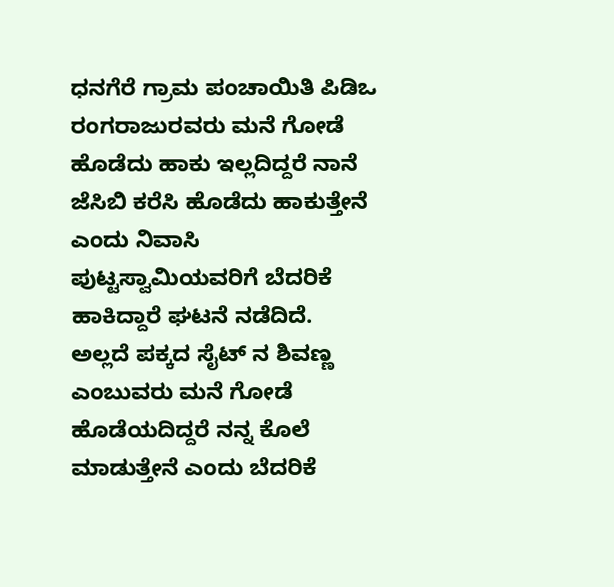ಧನಗೆರೆ ಗ್ರಾಮ ಪಂಚಾಯಿತಿ ಪಿಡಿಒ ರಂಗರಾಜುರವರು ಮನೆ ಗೋಡೆ ಹೊಡೆದು ಹಾಕು ಇಲ್ಲದಿದ್ದರೆ ನಾನೆ ಜೆಸಿಬಿ ಕರೆಸಿ ಹೊಡೆದು ಹಾಕುತ್ತೇನೆ ಎಂದು ನಿವಾಸಿ ಪುಟ್ಟಸ್ವಾಮಿಯವರಿಗೆ ಬೆದರಿಕೆ ಹಾಕಿದ್ದಾರೆ ಘಟನೆ ನಡೆದಿದೆ.
ಅಲ್ಲದೆ ಪಕ್ಕದ ಸೈಟ್ ನ ಶಿವಣ್ಣ ಎಂಬುವರು ಮನೆ ಗೋಡೆ ಹೊಡೆಯದಿದ್ದರೆ ನನ್ನ ಕೊಲೆ ಮಾಡುತ್ತೇನೆ ಎಂದು ಬೆದರಿಕೆ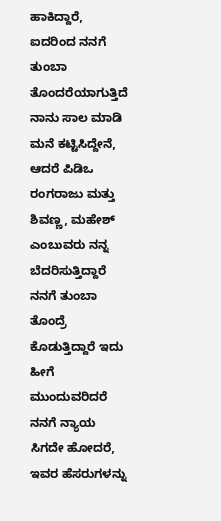ಹಾಕಿದ್ದಾರೆ, ಐದರಿಂದ ನನಗೆ ತುಂಬಾ ತೊಂದರೆಯಾಗುತ್ತಿದೆ ನಾನು ಸಾಲ ಮಾಡಿ ಮನೆ ಕಟ್ಟಿಸಿದ್ದೇನೆ, ಆದರೆ ಪಿಡಿಒ ರಂಗರಾಜು ಮತ್ತು ಶಿವಣ್ಣ, ಮಹೇಶ್ ಎಂಬುವರು ನನ್ನ ಬೆದರಿಸುತ್ತಿದ್ದಾರೆ ನನಗೆ ತುಂಬಾ ತೊಂದ್ರೆ ಕೊಡುತ್ತಿದ್ದಾರೆ ಇದು ಹೀಗೆ ಮುಂದುವರಿದರೆ ನನಗೆ ನ್ಯಾಯ ಸಿಗದೇ ಹೋದರೆ, ಇವರ ಹೆಸರುಗಳನ್ನು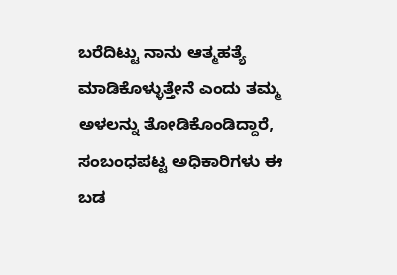ಬರೆದಿಟ್ಟು ನಾನು ಆತ್ಮಹತ್ಯೆ ಮಾಡಿಕೊಳ್ಳುತ್ತೇನೆ ಎಂದು ತಮ್ಮ ಅಳಲನ್ನು ತೋಡಿಕೊಂಡಿದ್ದಾರೆ,
ಸಂಬಂಧಪಟ್ಟ ಅಧಿಕಾರಿಗಳು ಈ ಬಡ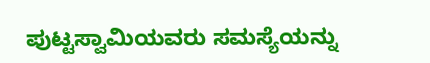ಪುಟ್ಟಸ್ವಾಮಿಯವರು ಸಮಸ್ಯೆಯನ್ನು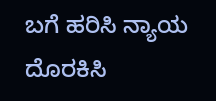ಬಗೆ ಹರಿಸಿ ನ್ಯಾಯ ದೊರಕಿಸಿ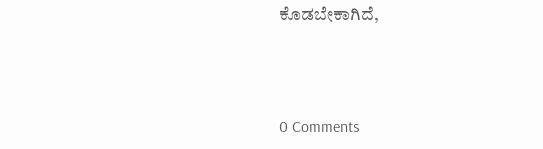ಕೊಡಬೇಕಾಗಿದೆ,



0 Comments